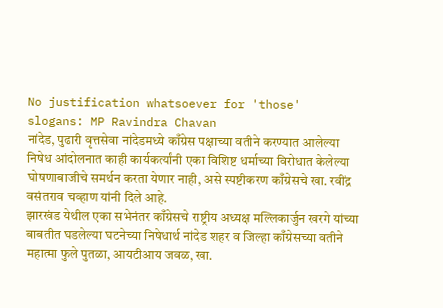No justification whatsoever for 'those' slogans: MP Ravindra Chavan
नांदेड, पुढारी वृत्तसेवा नांदेडमध्ये काँग्रेस पक्षाच्या वतीने करण्यात आलेल्या निषेध आंदोलनात काही कार्यकर्त्यांनी एका विशिष्ट धर्माच्या विरोधात केलेल्या घोषणाबाजीचे समर्थन करता येणार नाही, असे स्पष्टीकरण काँग्रेसचे खा. रवींद्र वसंतराव चव्हाण यांनी दिले आहे.
झारखंड येथील एका सभेनंतर काँग्रेसचे राष्ट्रीय अध्यक्ष मल्लिकार्जुन खरगे यांच्या बाबतीत घडलेल्या घटनेच्या निषेधार्थ नांदेड शहर व जिल्हा काँग्रेसच्या वतीने महात्मा फुले पुतळा, आयटीआय जवळ, खा.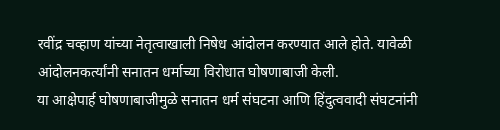रवींद्र चव्हाण यांच्या नेतृत्वाखाली निषेध आंदोलन करण्यात आले होते. यावेळी आंदोलनकर्त्यांनी सनातन धर्माच्या विरोधात घोषणाबाजी केली.
या आक्षेपार्ह घोषणाबाजीमुळे सनातन धर्म संघटना आणि हिंदुत्ववादी संघटनांनी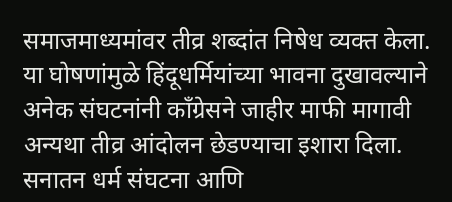समाजमाध्यमांवर तीव्र शब्दांत निषेध व्यक्त केला. या घोषणांमुळे हिंदूधर्मियांच्या भावना दुखावल्याने अनेक संघटनांनी काँग्रेसने जाहीर माफी मागावी अन्यथा तीव्र आंदोलन छेडण्याचा इशारा दिला. सनातन धर्म संघटना आणि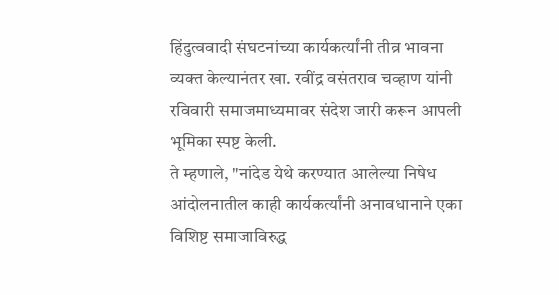हिंदुत्ववादी संघटनांच्या कार्यकर्त्यांनी तीव्र भावना व्यक्त केल्यानंतर खा. रवींद्र वसंतराव चव्हाण यांनी रविवारी समाजमाध्यमावर संदेश जारी करून आपली भूमिका स्पष्ट केली.
ते म्हणाले, "नांदेड येथे करण्यात आलेल्या निषेध आंदोलनातील काही कार्यकर्त्यांनी अनावधानाने एका विशिष्ट समाजाविरुद्ध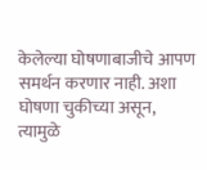केलेल्या घोषणाबाजीचे आपण समर्थन करणार नाही. अशा घोषणा चुकीच्या असून, त्यामुळे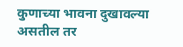कुणाच्या भावना दुखावल्या असतील तर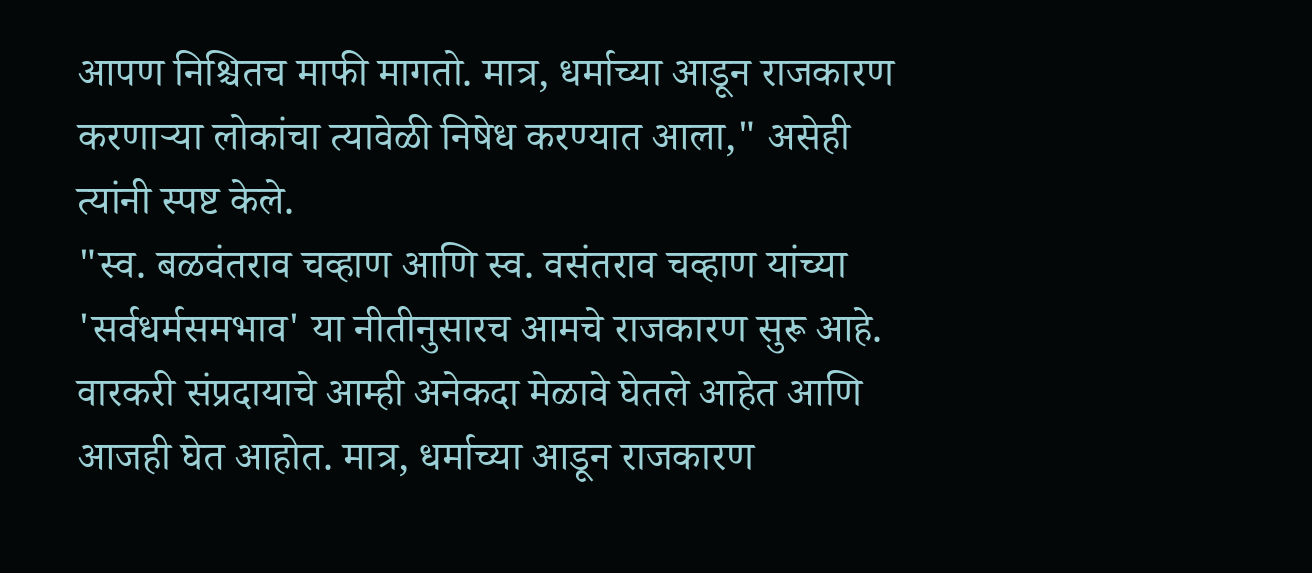आपण निश्चितच माफी मागतो. मात्र, धर्माच्या आडून राजकारण करणाऱ्या लोकांचा त्यावेळी निषेध करण्यात आला," असेही त्यांनी स्पष्ट केले.
"स्व. बळवंतराव चव्हाण आणि स्व. वसंतराव चव्हाण यांच्या 'सर्वधर्मसमभाव' या नीतीनुसारच आमचे राजकारण सुरू आहे. वारकरी संप्रदायाचे आम्ही अनेकदा मेळावे घेतले आहेत आणि आजही घेत आहोत. मात्र, धर्माच्या आडून राजकारण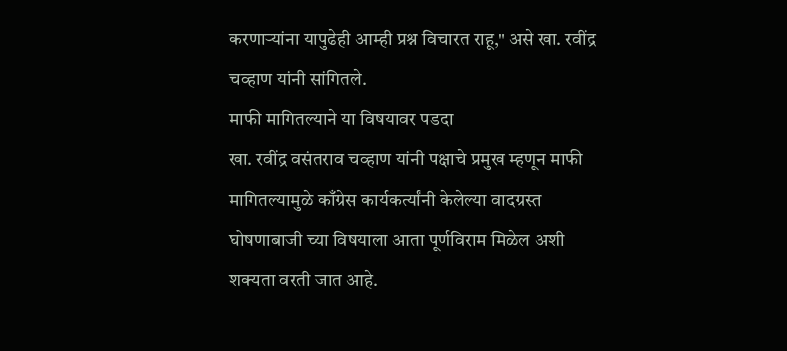करणाऱ्यांना यापुढेही आम्ही प्रश्न विचारत राहू," असे खा. रवींद्र चव्हाण यांनी सांगितले.
माफी मागितल्याने या विषयावर पडदा
खा. रवींद्र वसंतराव चव्हाण यांनी पक्षाचे प्रमुख म्हणून माफी मागितल्यामुळे काँग्रेस कार्यकर्त्यांनी केलेल्या वादग्रस्त घोषणाबाजी च्या विषयाला आता पूर्णविराम मिळेल अशी शक्यता वरती जात आहे.